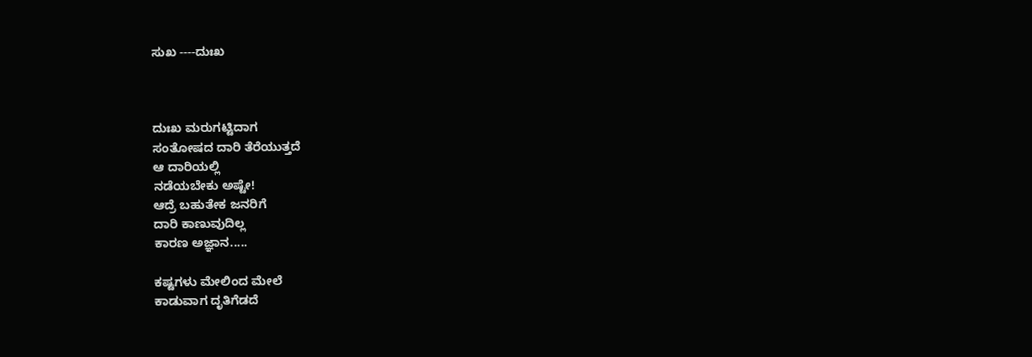ಸುಖ ----ದುಃಖ



ದುಃಖ ಮರುಗಟ್ಟಿದಾಗ
ಸಂತೋಷದ ದಾರಿ ತೆರೆಯುತ್ತದೆ
ಆ ದಾರಿಯಲ್ಲಿ
ನಡೆಯಬೇಕು ಅಷ್ಟೇ!
ಆದ್ರೆ ಬಹುತೇಕ ಜನರಿಗೆ
ದಾರಿ ಕಾಣುವುದಿಲ್ಲ
ಕಾರಣ ಅಜ್ಞಾನ.....

ಕಷ್ಟಗಳು ಮೇಲಿಂದ ಮೇಲೆ
ಕಾಡುವಾಗ ದೃತಿಗೆಡದೆ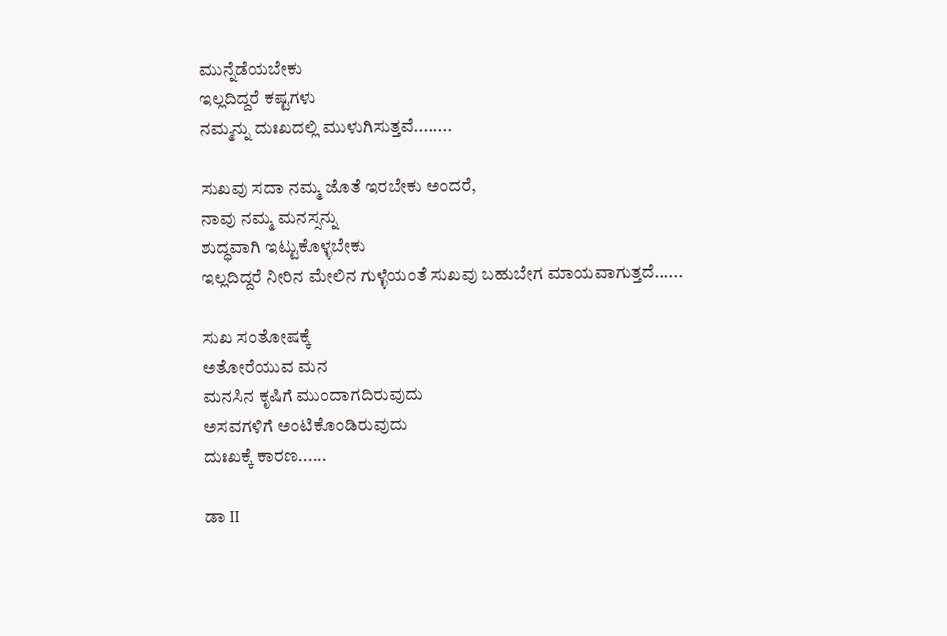ಮುನ್ನೆಡೆಯಬೇಕು
ಇಲ್ಲದಿದ್ದರೆ ಕಷ್ಟಗಳು
ನಮ್ಮನ್ನು ದುಃಖದಲ್ಲಿ ಮುಳುಗಿಸುತ್ತವೆ........

ಸುಖವು ಸದಾ ನಮ್ಮ ಜೊತೆ ಇರಬೇಕು ಅಂದರೆ,
ನಾವು ನಮ್ಮ ಮನಸ್ಸನ್ನು
ಶುದ್ಧವಾಗಿ ಇಟ್ಟುಕೊಳ್ಳಬೇಕು
ಇಲ್ಲದಿದ್ದರೆ ನೀರಿನ ಮೇಲಿನ ಗುಳ್ಳೆಯಂತೆ ಸುಖವು ಬಹುಬೇಗ ಮಾಯವಾಗುತ್ತದೆ......

ಸುಖ ಸಂತೋಷಕ್ಕೆ
ಅತೋರೆಯುವ ಮನ
ಮನಸಿನ ಕೃಷಿಗೆ ಮುಂದಾಗದಿರುವುದು
ಅಸವಗಳಿಗೆ ಅಂಟಿಕೊಂಡಿರುವುದು
ದುಃಖಕ್ಕೆ ಕಾರಣ......

ಡಾ II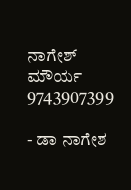ನಾಗೇಶ್ ಮೌರ್ಯ
9743907399

- ಡಾ ನಾಗೇಶ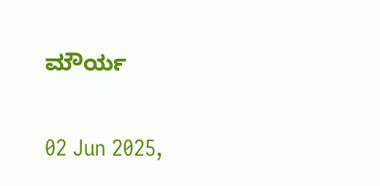ಮೌರ್ಯ

02 Jun 2025,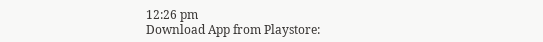12:26 pm
Download App from Playstore: